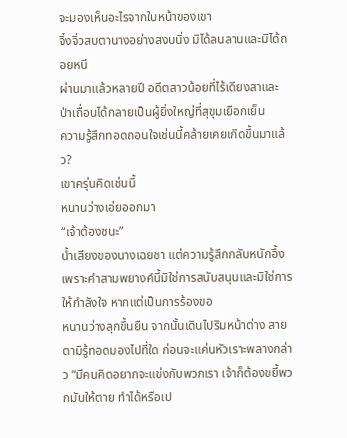จะมองเห็นอะไรจากใบหน้าของเขา
จิ๋งจิ่วสบตานางอย่างสงบนิ่ง มิได้ลนลานและมิได้ถอยหนี
ผ่านมาแล้วหลายปี อดีตสาวน้อยที่ไร้เดียงสาและป่าเถื่อนได้กลายเป็นผู้ยิ่งใหญ่ที่สุขุมเยือกเย็น
ความรู้สึกทอดถอนใจเช่นนี้คล้ายเคยเกิดขึ้นมาแล้ว?
เขาครุ่นคิดเช่นนี้
หนานว่างเอ่ยออกมา
“เจ้าต้องชนะ”
น้ำเสียงของนางเฉยชา แต่ความรู้สึกกลับหนักอึ้ง
เพราะคำสามพยางค์นี้มิใช่การสนับสนุนและมิใช่การให้กำลังใจ หากแต่เป็นการร้องขอ
หนานว่างลุกขึ้นยืน จากนั้นเดินไปริมหน้าต่าง สายตามิรู้ทอดมองไปที่ใด ก่อนจะแค่นหัวเราะพลางกล่าว “มีคนคิดอยากจะแข่งกับพวกเรา เจ้าก็ต้องขยี้พวกมันให้ตาย ทำได้หรือเป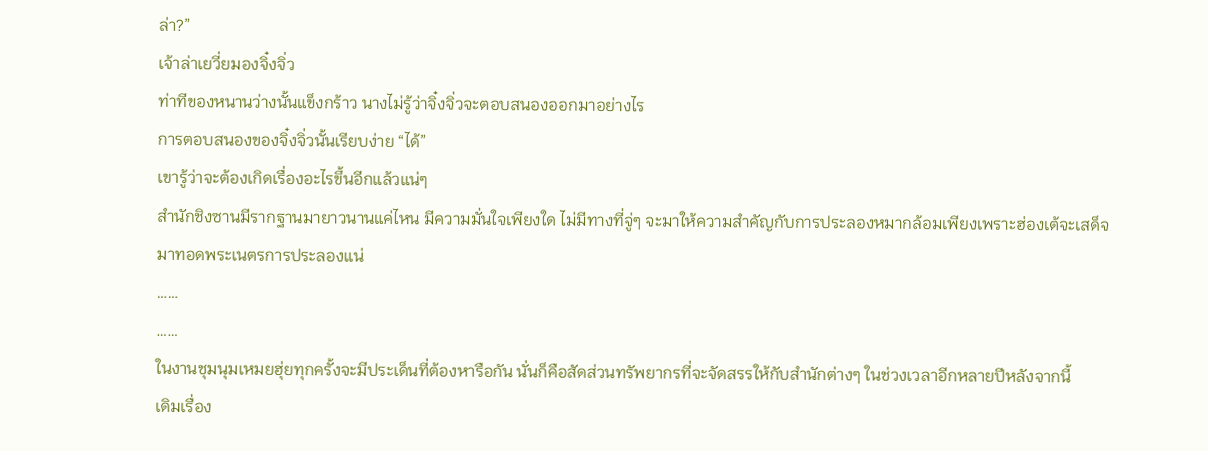ล่า?”
เจ้าล่าเยวี่ยมองจิ๋งจิ่ว
ท่าทีของหนานว่างนั้นแข็งกร้าว นางไม่รู้ว่าจิ๋งจิ่วจะตอบสนองออกมาอย่างไร
การตอบสนองของจิ๋งจิ่วนั้นเรียบง่าย “ได้”
เขารู้ว่าจะต้องเกิดเรื่องอะไรขึ้นอีกแล้วแน่ๆ
สำนักชิงซานมีรากฐานมายาวนานแค่ไหน มีความมั่นใจเพียงใด ไม่มีทางที่จู่ๆ จะมาให้ความสำคัญกับการประลองหมากล้อมเพียงเพราะฮ่องเต้จะเสด็จมาทอดพระเนตรการประลองแน่
……
……
ในงานชุมนุมเหมยฮุ่ยทุกครั้งจะมีประเด็นที่ต้องหารือกัน นั่นก็คือสัดส่วนทรัพยากรที่จะจัดสรรให้กับสำนักต่างๆ ในช่วงเวลาอีกหลายปีหลังจากนี้
เดิมเรื่อง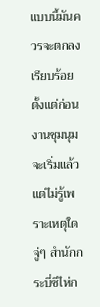แบบนี้มันควรจะตกลงเรียบร้อยตั้งแต่ก่อนงานชุมนุมจะเริ่มแล้ว แต่ไม่รู้เพราะเหตุใด จู่ๆ สำนักกระบี่ซีไห่ก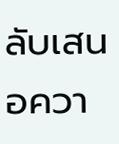ลับเสนอควา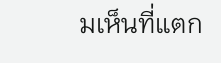มเห็นที่แตก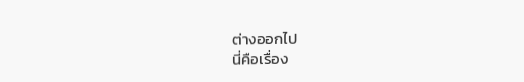ต่างออกไป
นี่คือเรื่อง